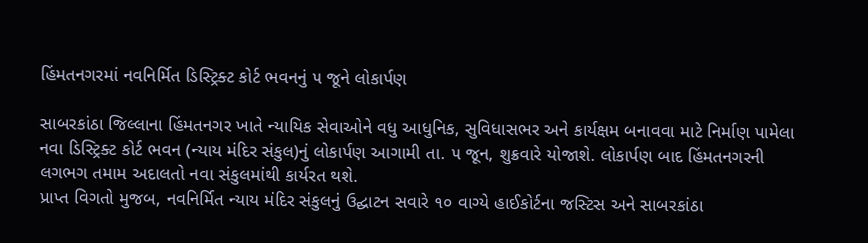હિંમતનગરમાં નવનિર્મિત ડિસ્ટ્રિક્ટ કોર્ટ ભવનનું ૫ જૂને લોકાર્પણ

સાબરકાંઠા જિલ્લાના હિંમતનગર ખાતે ન્યાયિક સેવાઓને વધુ આધુનિક, સુવિધાસભર અને કાર્યક્ષમ બનાવવા માટે નિર્માણ પામેલા નવા ડિસ્ટ્રિક્ટ કોર્ટ ભવન (ન્યાય મંદિર સંકુલ)નું લોકાર્પણ આગામી તા. ૫ જૂન, શુક્રવારે યોજાશે. લોકાર્પણ બાદ હિંમતનગરની લગભગ તમામ અદાલતો નવા સંકુલમાંથી કાર્યરત થશે.
પ્રાપ્ત વિગતો મુજબ, નવનિર્મિત ન્યાય મંદિર સંકુલનું ઉદ્ઘાટન સવારે ૧૦ વાગ્યે હાઈકોર્ટના જસ્ટિસ અને સાબરકાંઠા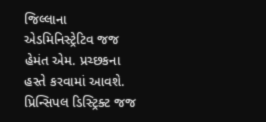જિલ્લાના એડમિનિસ્ટ્રેટિવ જજ હેમંત એમ. પ્રચ્છકના હસ્તે કરવામાં આવશે.
પ્રિન્સિપલ ડિસ્ટ્રિક્ટ જજ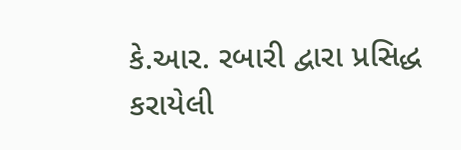કે.આર. રબારી દ્વારા પ્રસિદ્ધ કરાયેલી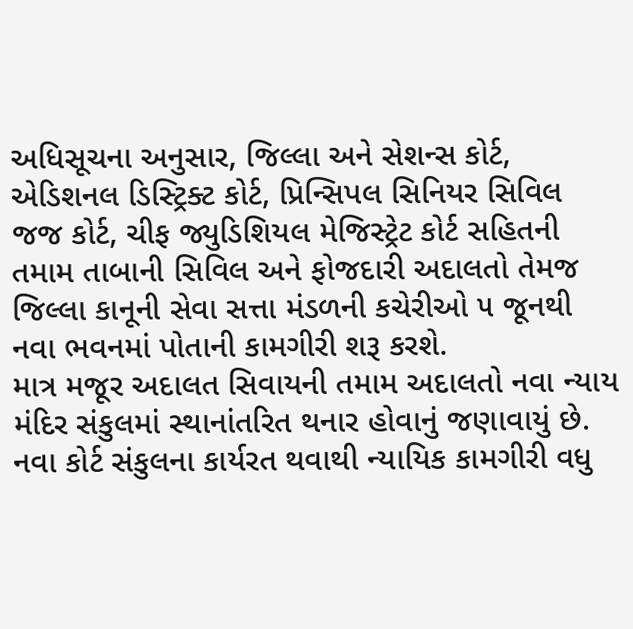અધિસૂચના અનુસાર, જિલ્લા અને સેશન્સ કોર્ટ, એડિશનલ ડિસ્ટ્રિક્ટ કોર્ટ, પ્રિન્સિપલ સિનિયર સિવિલ જજ કોર્ટ, ચીફ જ્યુડિશિયલ મેજિસ્ટ્રેટ કોર્ટ સહિતની તમામ તાબાની સિવિલ અને ફોજદારી અદાલતો તેમજ જિલ્લા કાનૂની સેવા સત્તા મંડળની કચેરીઓ ૫ જૂનથી નવા ભવનમાં પોતાની કામગીરી શરૂ કરશે.
માત્ર મજૂર અદાલત સિવાયની તમામ અદાલતો નવા ન્યાય મંદિર સંકુલમાં સ્થાનાંતરિત થનાર હોવાનું જણાવાયું છે. નવા કોર્ટ સંકુલના કાર્યરત થવાથી ન્યાયિક કામગીરી વધુ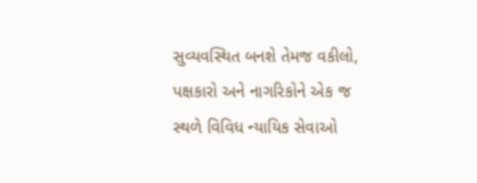સુવ્યવસ્થિત બનશે તેમજ વકીલો, પક્ષકારો અને નાગરિકોને એક જ સ્થળે વિવિધ ન્યાયિક સેવાઓ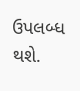ઉપલબ્ધ થશે.